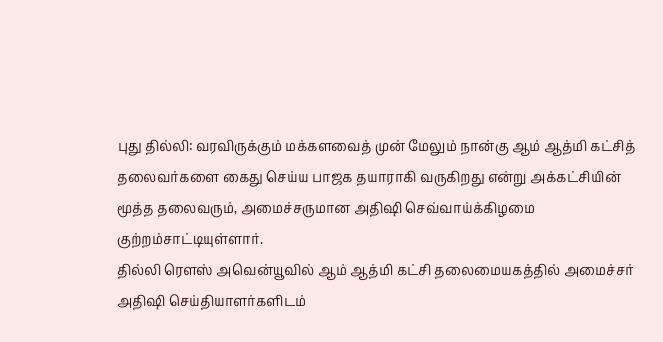புது தில்லி: வரவிருக்கும் மக்களவைத் முன் மேலும் நான்கு ஆம் ஆத்மி கட்சித் தலைவர்களை கைது செய்ய பாஜக தயாராகி வருகிறது என்று அக்கட்சியின் மூத்த தலைவரும், அமைச்சருமான அதிஷி செவ்வாய்க்கிழமை குற்றம்சாட்டியுள்ளார்.
தில்லி ரௌஸ் அவென்யூவில் ஆம் ஆத்மி கட்சி தலைமையகத்தில் அமைச்சர் அதிஷி செய்தியாளர்களிடம்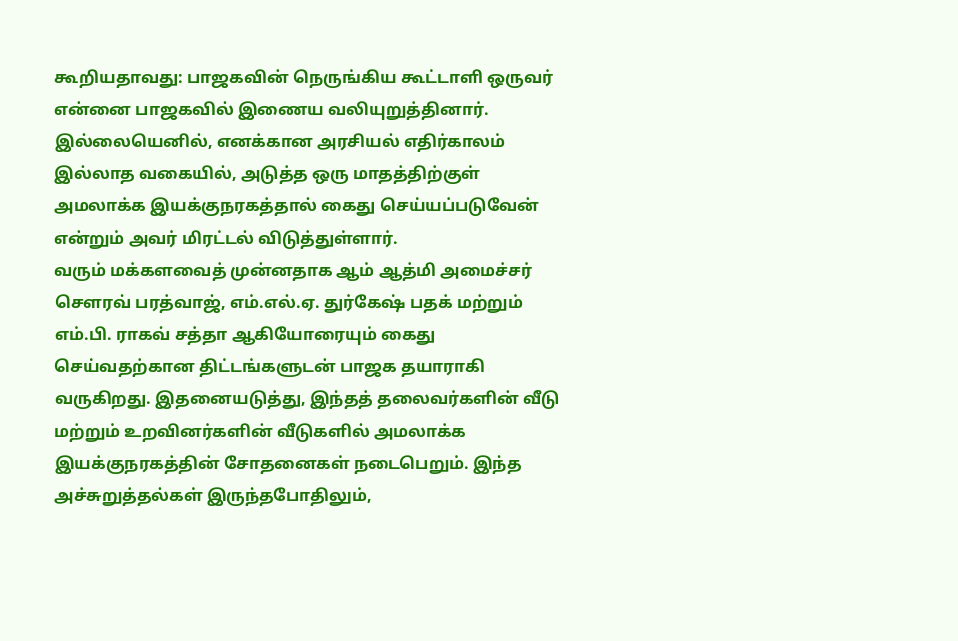கூறியதாவது: பாஜகவின் நெருங்கிய கூட்டாளி ஒருவர் என்னை பாஜகவில் இணைய வலியுறுத்தினார். இல்லையெனில், எனக்கான அரசியல் எதிர்காலம் இல்லாத வகையில், அடுத்த ஒரு மாதத்திற்குள் அமலாக்க இயக்குநரகத்தால் கைது செய்யப்படுவேன் என்றும் அவர் மிரட்டல் விடுத்துள்ளார்.
வரும் மக்களவைத் முன்னதாக ஆம் ஆத்மி அமைச்சர் சௌரவ் பரத்வாஜ், எம்.எல்.ஏ. துர்கேஷ் பதக் மற்றும் எம்.பி. ராகவ் சத்தா ஆகியோரையும் கைது செய்வதற்கான திட்டங்களுடன் பாஜக தயாராகி வருகிறது. இதனையடுத்து, இந்தத் தலைவர்களின் வீடு மற்றும் உறவினர்களின் வீடுகளில் அமலாக்க இயக்குநரகத்தின் சோதனைகள் நடைபெறும். இந்த அச்சுறுத்தல்கள் இருந்தபோதிலும்,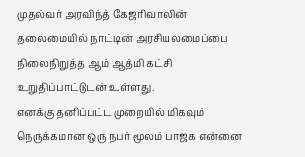முதல்வர் அரவிந்த் கேஜரிவாலின் தலைமையில் நாட்டின் அரசியலமைப்பை நிலைநிறுத்த ஆம் ஆத்மி கட்சி உறுதிப்பாட்டுடன் உள்ளது.
எனக்கு தனிப்பட்ட முறையில் மிகவும் நெருக்கமான ஒரு நபர் மூலம் பாஜக என்னை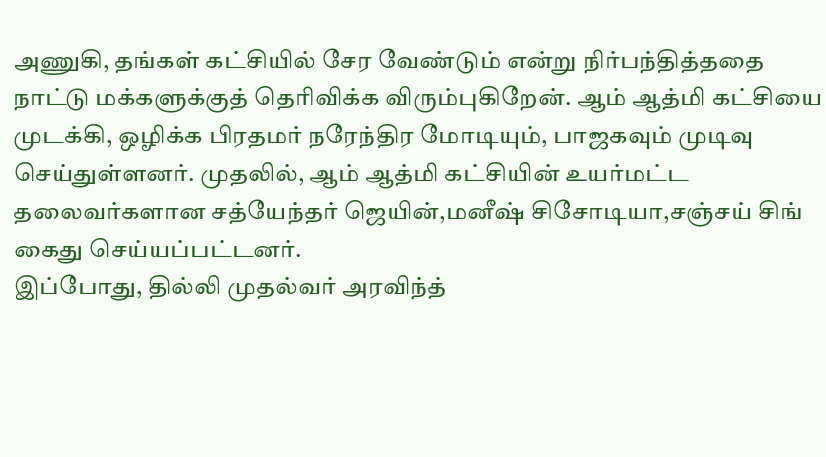அணுகி, தங்கள் கட்சியில் சேர வேண்டும் என்று நிர்பந்தித்ததை நாட்டு மக்களுக்குத் தெரிவிக்க விரும்புகிறேன். ஆம் ஆத்மி கட்சியை முடக்கி, ஒழிக்க பிரதமர் நரேந்திர மோடியும், பாஜகவும் முடிவு செய்துள்ளனர். முதலில், ஆம் ஆத்மி கட்சியின் உயர்மட்ட தலைவர்களான சத்யேந்தர் ஜெயின்,மனீஷ் சிசோடியா,சஞ்சய் சிங் கைது செய்யப்பட்டனர்.
இப்போது, தில்லி முதல்வர் அரவிந்த்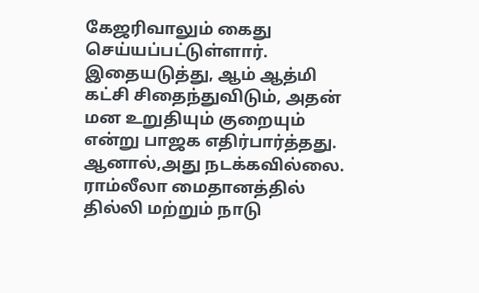கேஜரிவாலும் கைது செய்யப்பட்டுள்ளார். இதையடுத்து, ஆம் ஆத்மி கட்சி சிதைந்துவிடும், அதன் மன உறுதியும் குறையும் என்று பாஜக எதிர்பார்த்தது. ஆனால்,அது நடக்கவில்லை. ராம்லீலா மைதானத்தில் தில்லி மற்றும் நாடு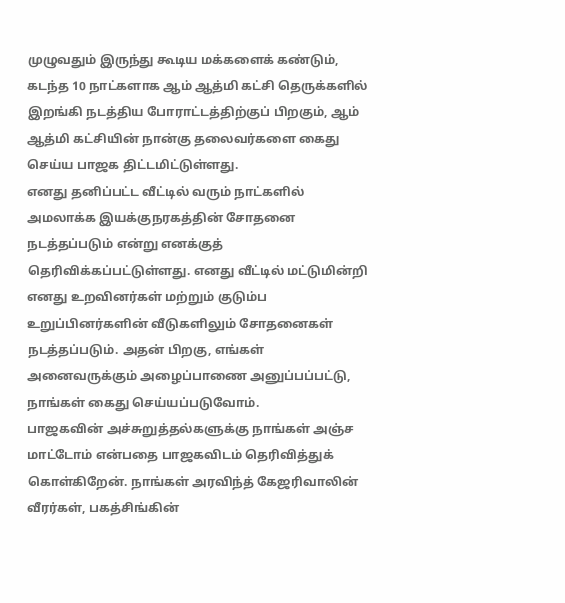முழுவதும் இருந்து கூடிய மக்களைக் கண்டும், கடந்த 10 நாட்களாக ஆம் ஆத்மி கட்சி தெருக்களில் இறங்கி நடத்திய போராட்டத்திற்குப் பிறகும், ஆம் ஆத்மி கட்சியின் நான்கு தலைவர்களை கைது செய்ய பாஜக திட்டமிட்டுள்ளது.
எனது தனிப்பட்ட வீட்டில் வரும் நாட்களில் அமலாக்க இயக்குநரகத்தின் சோதனை நடத்தப்படும் என்று எனக்குத் தெரிவிக்கப்பட்டுள்ளது. எனது வீட்டில் மட்டுமின்றி எனது உறவினர்கள் மற்றும் குடும்ப உறுப்பினர்களின் வீடுகளிலும் சோதனைகள் நடத்தப்படும். அதன் பிறகு, எங்கள் அனைவருக்கும் அழைப்பாணை அனுப்பப்பட்டு, நாங்கள் கைது செய்யப்படுவோம்.
பாஜகவின் அச்சுறுத்தல்களுக்கு நாங்கள் அஞ்ச மாட்டோம் என்பதை பாஜகவிடம் தெரிவித்துக் கொள்கிறேன். நாங்கள் அரவிந்த் கேஜரிவாலின் வீரர்கள், பகத்சிங்கின்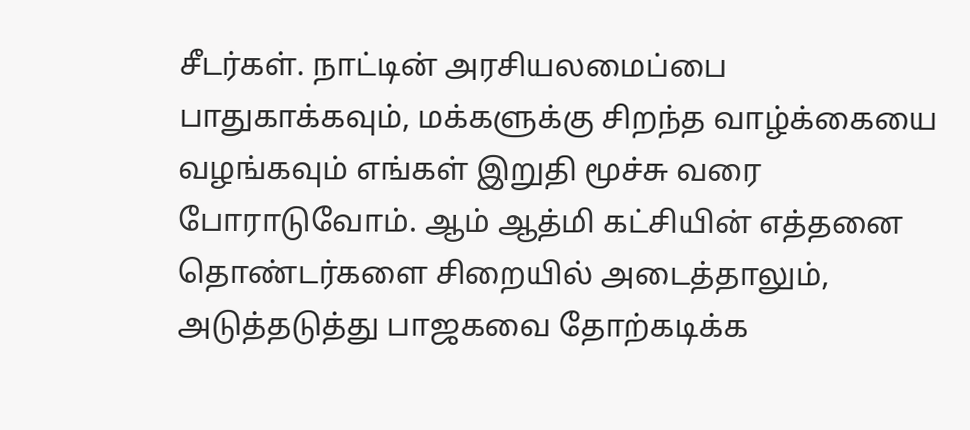சீடர்கள். நாட்டின் அரசியலமைப்பை பாதுகாக்கவும், மக்களுக்கு சிறந்த வாழ்க்கையை வழங்கவும் எங்கள் இறுதி மூச்சு வரை போராடுவோம். ஆம் ஆத்மி கட்சியின் எத்தனை தொண்டர்களை சிறையில் அடைத்தாலும், அடுத்தடுத்து பாஜகவை தோற்கடிக்க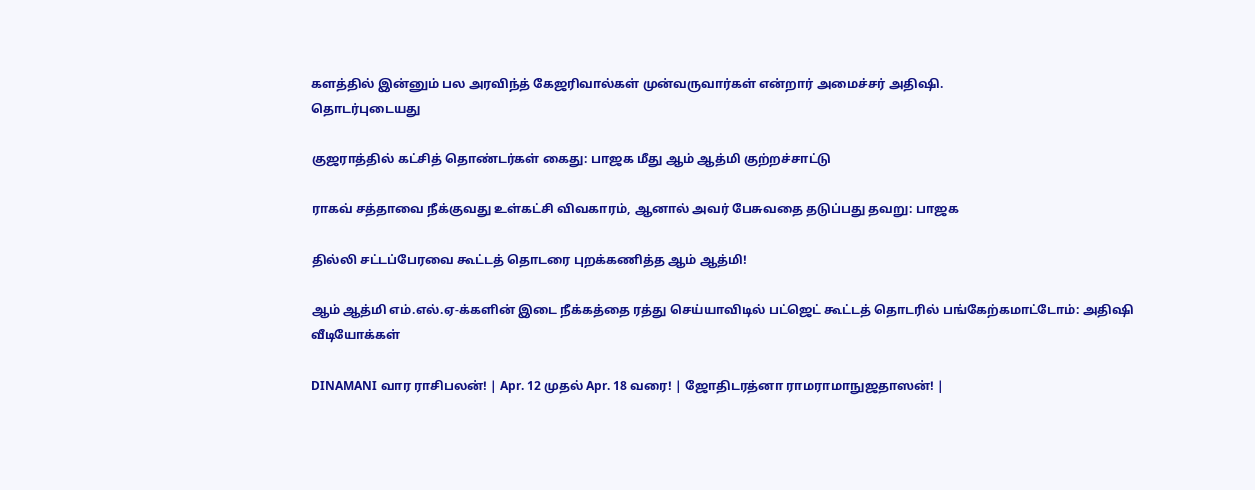களத்தில் இன்னும் பல அரவிந்த் கேஜரிவால்கள் முன்வருவார்கள் என்றார் அமைச்சர் அதிஷி.
தொடர்புடையது

குஜராத்தில் கட்சித் தொண்டர்கள் கைது: பாஜக மீது ஆம் ஆத்மி குற்றச்சாட்டு

ராகவ் சத்தாவை நீக்குவது உள்கட்சி விவகாரம், ஆனால் அவர் பேசுவதை தடுப்பது தவறு: பாஜக

தில்லி சட்டப்பேரவை கூட்டத் தொடரை புறக்கணித்த ஆம் ஆத்மி!

ஆம் ஆத்மி எம்.எல்.ஏ-க்களின் இடை நீக்கத்தை ரத்து செய்யாவிடில் பட்ஜெட் கூட்டத் தொடரில் பங்கேற்கமாட்டோம்: அதிஷி
வீடியோக்கள்

DINAMANI வார ராசிபலன்! | Apr. 12 முதல் Apr. 18 வரை! | ஜோதிடரத்னா ராமராமாநுஜதாஸன்! |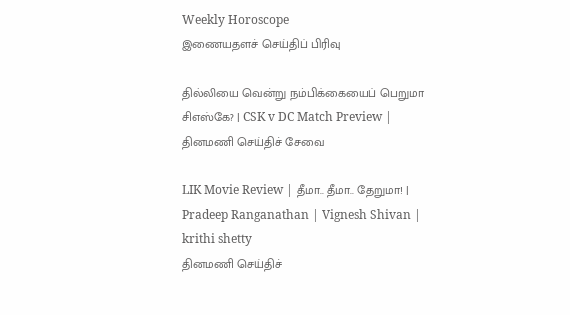Weekly Horoscope
இணையதளச் செய்திப் பிரிவு

தில்லியை வென்று நம்பிக்கையைப் பெறுமா சிஎஸ்கே? | CSK v DC Match Preview |
தினமணி செய்திச் சேவை

LIK Movie Review | தீமா.. தீமா.. தேறுமா! | Pradeep Ranganathan | Vignesh Shivan | krithi shetty
தினமணி செய்திச்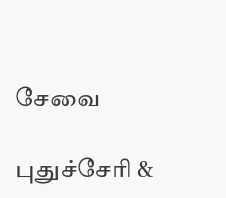சேவை

புதுச்சேரி &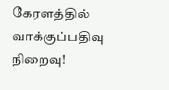கேரளத்தில் வாக்குப்பதிவு நிறைவு!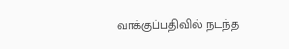வாக்குப்பதிவில் நடந்த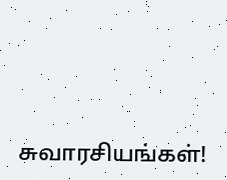சுவாரசியங்கள்!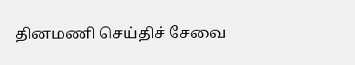தினமணி செய்திச் சேவை